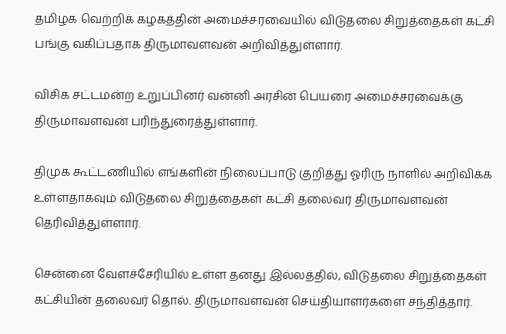தமிழக வெற்றிக் கழகத்தின் அமைச்சரவையில் விடுதலை சிறுத்தைகள் கட்சி பங்கு வகிப்பதாக திருமாவளவன் அறிவித்துள்ளார்.

விசிக சட்டமன்ற உறுப்பினர் வன்னி அரசின் பெயரை அமைச்சரவைக்கு திருமாவளவன் பரிந்துரைத்துள்ளார்.

திமுக கூட்டணியில் எங்களின் நிலைப்பாடு குறித்து ஓரிரு நாளில் அறிவிக்க உள்ளதாகவும் விடுதலை சிறுத்தைகள் கட்சி தலைவர் திருமாவளவன் தெரிவித்துள்ளார்.

சென்னை வேளச்சேரியில் உள்ள தனது இல்லத்தில், விடுதலை சிறுத்தைகள் கட்சியின் தலைவர் தொல். திருமாவளவன் செய்தியாளர்களை சந்தித்தார்.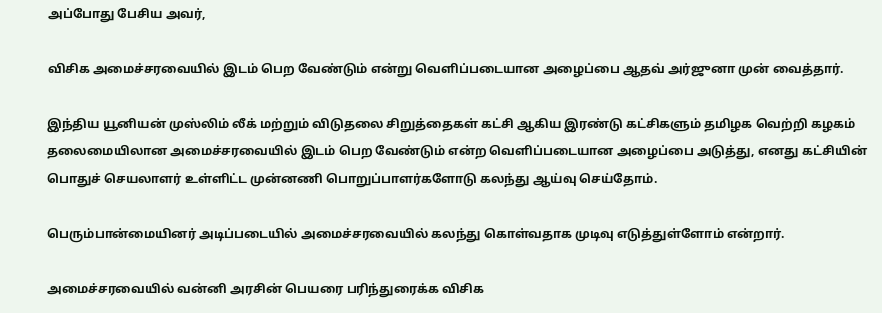அப்போது பேசிய அவர்,

விசிக அமைச்சரவையில் இடம் பெற வேண்டும் என்று வெளிப்படையான அழைப்பை ஆதவ் அர்ஜுனா முன் வைத்தார்.

இந்திய யூனியன் முஸ்லிம் லீக் மற்றும் விடுதலை சிறுத்தைகள் கட்சி ஆகிய இரண்டு கட்சிகளும் தமிழக வெற்றி கழகம் தலைமையிலான அமைச்சரவையில் இடம் பெற வேண்டும் என்ற வெளிப்படையான அழைப்பை அடுத்து, எனது கட்சியின் பொதுச் செயலாளர் உள்ளிட்ட முன்னணி பொறுப்பாளர்களோடு கலந்து ஆய்வு செய்தோம்.

பெரும்பான்மையினர் அடிப்படையில் அமைச்சரவையில் கலந்து கொள்வதாக முடிவு எடுத்துள்ளோம் என்றார்.

அமைச்சரவையில் வன்னி அரசின் பெயரை பரிந்துரைக்க விசிக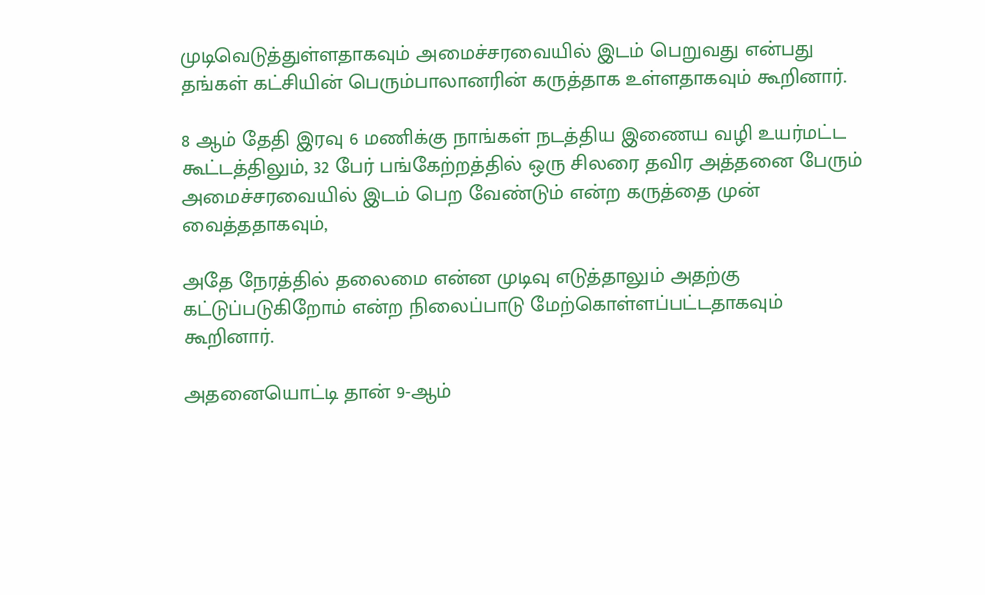முடிவெடுத்துள்ளதாகவும் அமைச்சரவையில் இடம் பெறுவது என்பது தங்கள் கட்சியின் பெரும்பாலானரின் கருத்தாக உள்ளதாகவும் கூறினார்.

8 ஆம் தேதி இரவு 6 மணிக்கு நாங்கள் நடத்திய இணைய வழி உயர்மட்ட கூட்டத்திலும், 32 பேர் பங்கேற்றத்தில் ஒரு சிலரை தவிர அத்தனை பேரும் அமைச்சரவையில் இடம் பெற வேண்டும் என்ற கருத்தை முன் வைத்ததாகவும்,

அதே நேரத்தில் தலைமை என்ன முடிவு எடுத்தாலும் அதற்கு கட்டுப்படுகிறோம் என்ற நிலைப்பாடு மேற்கொள்ளப்பட்டதாகவும் கூறினார்.

அதனையொட்டி தான் 9-ஆம்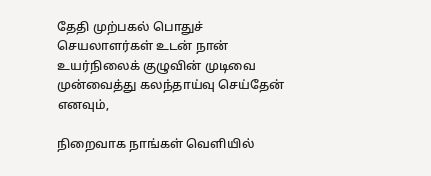தேதி முற்பகல் பொதுச் செயலாளர்கள் உடன் நான் உயர்நிலைக் குழுவின் முடிவை முன்வைத்து கலந்தாய்வு செய்தேன் எனவும்,

நிறைவாக நாங்கள் வெளியில்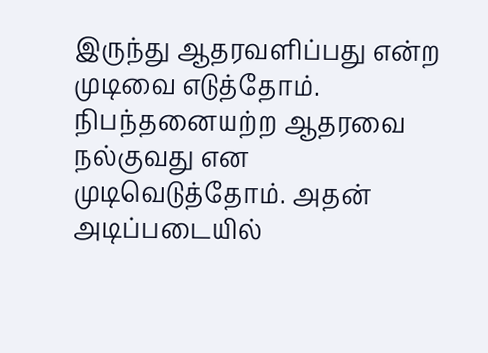இருந்து ஆதரவளிப்பது என்ற முடிவை எடுத்தோம். நிபந்தனையற்ற ஆதரவை நல்குவது என முடிவெடுத்தோம். அதன் அடிப்படையில்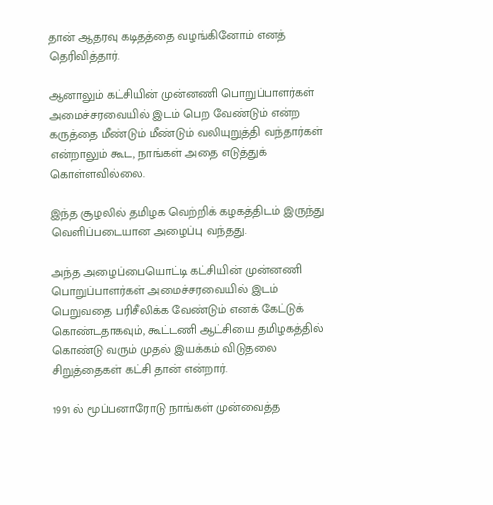தான் ஆதரவு கடிதத்தை வழங்கினோம் எனத் தெரிவித்தார்.

ஆனாலும் கட்சியின் முன்னணி பொறுப்பாளர்கள் அமைச்சரவையில் இடம் பெற வேண்டும் என்ற கருத்தை மீண்டும் மீண்டும் வலியுறுத்தி வந்தார்கள் என்றாலும் கூட, நாங்கள் அதை எடுத்துக் கொள்ளவில்லை.

இந்த சூழலில் தமிழக வெற்றிக் கழகத்திடம் இருந்து வெளிப்படையான அழைப்பு வந்தது.

அந்த அழைப்பையொட்டி கட்சியின் முன்னணி பொறுப்பாளர்கள் அமைச்சரவையில் இடம் பெறுவதை பரிசீலிக்க வேண்டும் எனக் கேட்டுக் கொண்டதாகவும், கூட்டணி ஆட்சியை தமிழகத்தில் கொண்டு வரும் முதல் இயக்கம் விடுதலை சிறுத்தைகள் கட்சி தான் என்றார்.

1991 ல் மூப்பனாரோடு நாங்கள் முன்வைத்த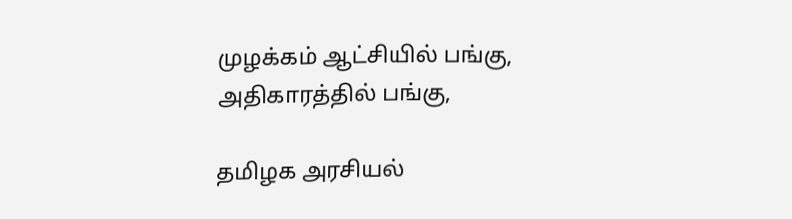முழக்கம் ஆட்சியில் பங்கு, அதிகாரத்தில் பங்கு,

தமிழக அரசியல்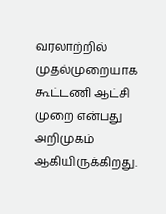வரலாற்றில் முதல்முறையாக கூட்டணி ஆட்சி முறை என்பது அறிமுகம் ஆகியிருக்கிறது.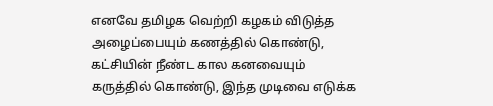எனவே தமிழக வெற்றி கழகம் விடுத்த அழைப்பையும் கணத்தில் கொண்டு, கட்சியின் நீண்ட கால கனவையும் கருத்தில் கொண்டு, இந்த முடிவை எடுக்க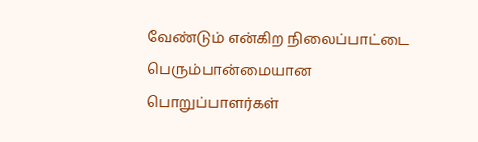வேண்டும் என்கிற நிலைப்பாட்டை பெரும்பான்மையான பொறுப்பாளர்கள்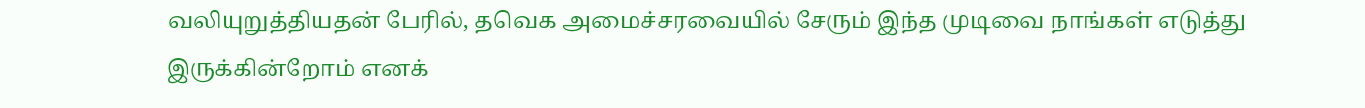வலியுறுத்தியதன் பேரில், தவெக அமைச்சரவையில் சேரும் இந்த முடிவை நாங்கள் எடுத்து இருக்கின்றோம் எனக்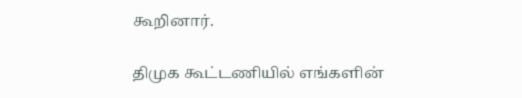கூறினார்.

திமுக கூட்டணியில் எங்களின்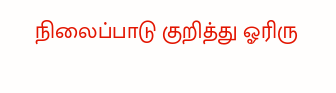நிலைப்பாடு குறித்து ஓரிரு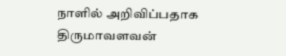நாளில் அறிவிப்பதாக திருமாவளவன்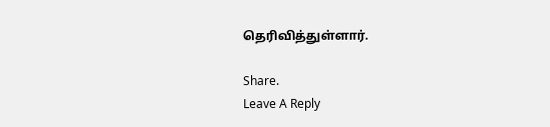தெரிவித்துள்ளார்.

Share.
Leave A Reply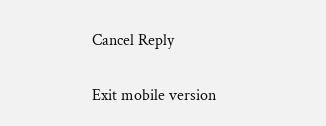Cancel Reply

Exit mobile version